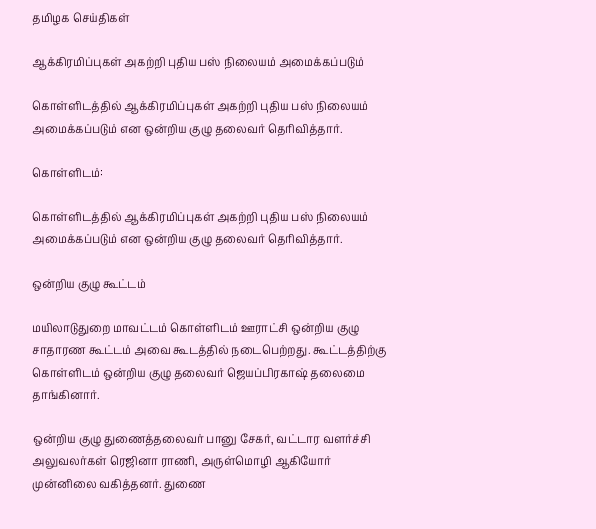தமிழக செய்திகள்

ஆக்கிரமிப்புகள் அகற்றி புதிய பஸ் நிலையம் அமைக்கப்படும்

கொள்ளிடத்தில் ஆக்கிரமிப்புகள் அகற்றி புதிய பஸ் நிலையம் அமைக்கப்படும் என ஒன்றிய குழு தலைவர் தெரிவித்தார்.

கொள்ளிடம்:

கொள்ளிடத்தில் ஆக்கிரமிப்புகள் அகற்றி புதிய பஸ் நிலையம் அமைக்கப்படும் என ஒன்றிய குழு தலைவர் தெரிவித்தார்.

ஒன்றிய குழு கூட்டம்

மயிலாடுதுறை மாவட்டம் கொள்ளிடம் ஊராட்சி ஒன்றிய குழு சாதாரண கூட்டம் அவை கூடத்தில் நடைபெற்றது. கூட்டத்திற்கு கொள்ளிடம் ஒன்றிய குழு தலைவர் ஜெயப்பிரகாஷ் தலைமை தாங்கினார்.

ஒன்றிய குழு துணைத்தலைவர் பானு சேகர், வட்டார வளர்ச்சி அலுவலர்கள் ரெஜினா ராணி, அருள்மொழி ஆகியோர் முன்னிலை வகித்தனர். துணை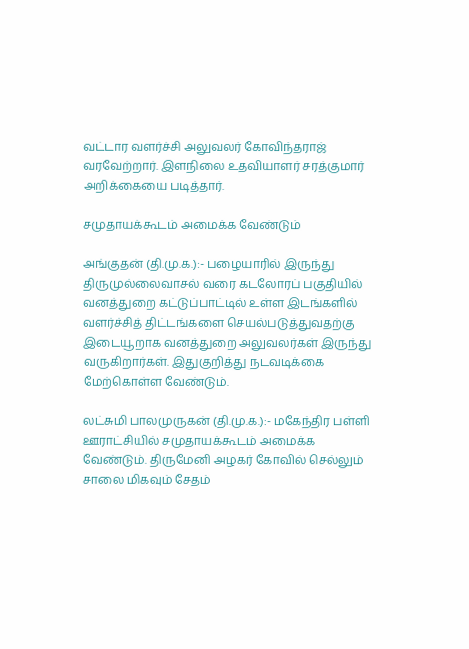வட்டார வளர்ச்சி அலுவலர் கோவிந்தராஜ் வரவேற்றார். இளநிலை உதவியாளர் சரத்குமார் அறிக்கையை படித்தார்.

சமுதாயக்கூடம் அமைக்க வேண்டும்

அங்குதன் (தி.மு.க.):- பழையாரில் இருந்து திருமுல்லைவாசல் வரை கடலோரப் பகுதியில் வனத்துறை கட்டுப்பாட்டில் உள்ள இடங்களில் வளர்ச்சித் திட்டங்களை செயல்படுத்துவதற்கு இடையூறாக வனத்துறை அலுவலர்கள் இருந்து வருகிறார்கள். இதுகுறித்து நடவடிக்கை மேற்கொள்ள வேண்டும்.

லட்சுமி பாலமுருகன் (தி.மு.க.):- மகேந்திர பள்ளி ஊராட்சியில் சமுதாயக்கூடம் அமைக்க வேண்டும். திருமேனி அழகர் கோவில் செல்லும் சாலை மிகவும் சேதம்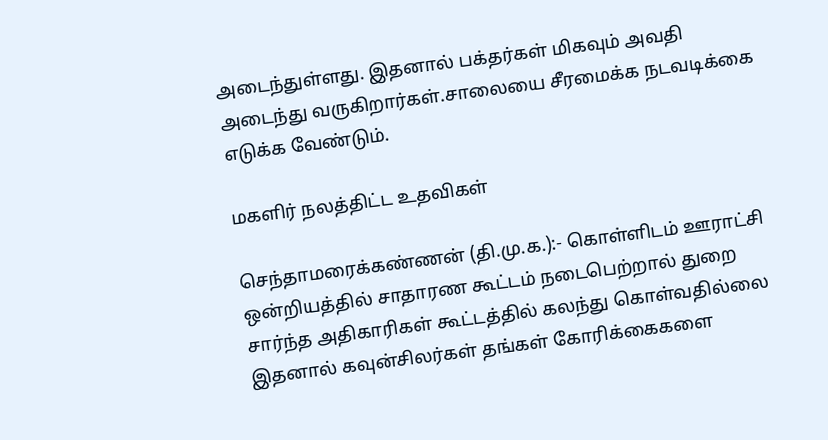அடைந்துள்ளது. இதனால் பக்தர்கள் மிகவும் அவதி அடைந்து வருகிறார்கள்.சாலையை சீரமைக்க நடவடிக்கை எடுக்க வேண்டும்.

மகளிர் நலத்திட்ட உதவிகள்

செந்தாமரைக்கண்ணன் (தி.மு.க.):- கொள்ளிடம் ஊராட்சி ஒன்றியத்தில் சாதாரண கூட்டம் நடைபெற்றால் துறை சார்ந்த அதிகாரிகள் கூட்டத்தில் கலந்து கொள்வதில்லை இதனால் கவுன்சிலர்கள் தங்கள் கோரிக்கைகளை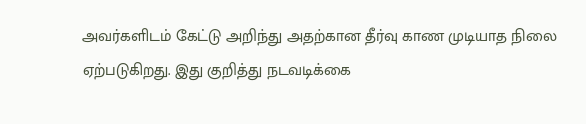அவர்களிடம் கேட்டு அறிந்து அதற்கான தீர்வு காண முடியாத நிலை ஏற்படுகிறது. இது குறித்து நடவடிக்கை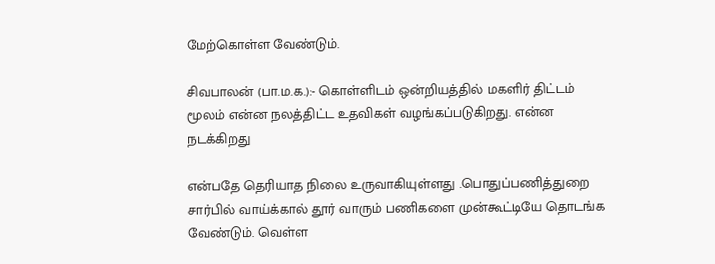மேற்கொள்ள வேண்டும்.

சிவபாலன் (பா.ம.க.):- கொள்ளிடம் ஒன்றியத்தில் மகளிர் திட்டம் மூலம் என்ன நலத்திட்ட உதவிகள் வழங்கப்படுகிறது. என்ன நடக்கிறது

என்பதே தெரியாத நிலை உருவாகியுள்ளது .பொதுப்பணித்துறை சார்பில் வாய்க்கால் தூர் வாரும் பணிகளை முன்கூட்டியே தொடங்க வேண்டும். வெள்ள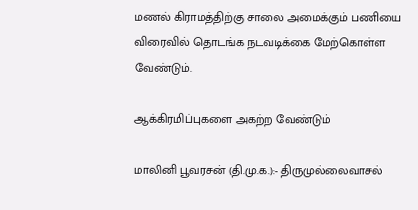மணல் கிராமத்திற்கு சாலை அமைக்கும் பணியை விரைவில் தொடங்க நடவடிக்கை மேற்கொள்ள வேண்டும்.

ஆக்கிரமிப்புகளை அகற்ற வேண்டும்

மாலினி பூவரசன் (தி.மு.க.):- திருமுல்லைவாசல்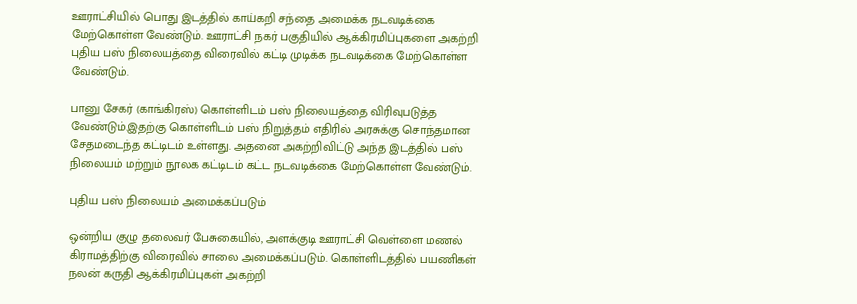ஊராட்சியில் பொது இடத்தில் காய்கறி சந்தை அமைக்க நடவடிக்கை மேற்கொள்ள வேண்டும். ஊராட்சி நகர் பகுதியில் ஆக்கிரமிப்புகளை அகற்றி புதிய பஸ் நிலையத்தை விரைவில் கட்டி முடிக்க நடவடிக்கை மேற்கொள்ள வேண்டும்.

பானு சேகர் (காங்கிரஸ்) கொள்ளிடம் பஸ் நிலையத்தை விரிவுபடுத்த வேண்டும்.இதற்கு கொள்ளிடம் பஸ் நிறுத்தம் எதிரில் அரசுக்கு சொந்தமான சேதமடைந்த கட்டிடம் உள்ளது. அதனை அகற்றிவிட்டு அந்த இடத்தில் பஸ் நிலையம் மற்றும் நூலக கட்டிடம் கட்ட நடவடிக்கை மேற்கொள்ள வேண்டும்.

புதிய பஸ் நிலையம் அமைக்கப்படும்

ஒன்றிய குழு தலைவர் பேசுகையில், அளக்குடி ஊராட்சி வெள்ளை மணல் கிராமத்திற்கு விரைவில் சாலை அமைக்கப்படும். கொள்ளிடத்தில் பயணிகள் நலன் கருதி ஆக்கிரமிப்புகள் அகற்றி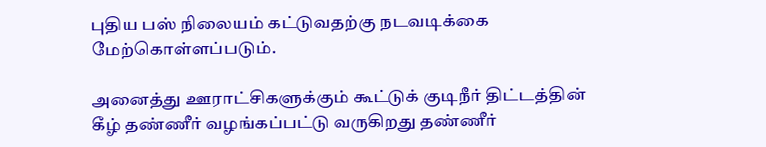புதிய பஸ் நிலையம் கட்டுவதற்கு நடவடிக்கை மேற்கொள்ளப்படும்.

அனைத்து ஊராட்சிகளுக்கும் கூட்டுக் குடிநீர் திட்டத்தின் கீழ் தண்ணீர் வழங்கப்பட்டு வருகிறது தண்ணீர்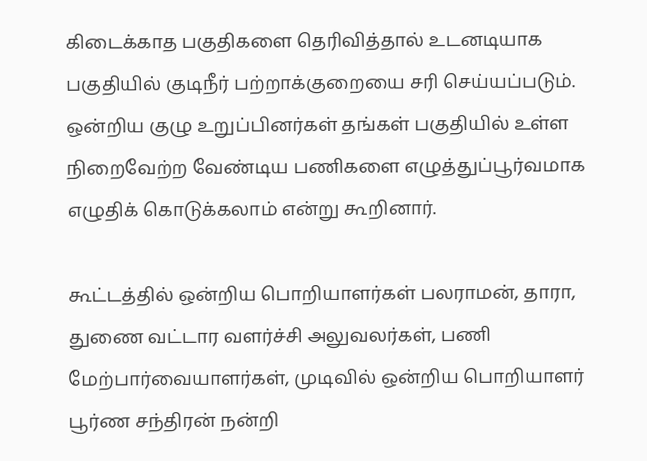கிடைக்காத பகுதிகளை தெரிவித்தால் உடனடியாக பகுதியில் குடிநீர் பற்றாக்குறையை சரி செய்யப்படும். ஒன்றிய குழு உறுப்பினர்கள் தங்கள் பகுதியில் உள்ள நிறைவேற்ற வேண்டிய பணிகளை எழுத்துப்பூர்வமாக எழுதிக் கொடுக்கலாம் என்று கூறினார்.

கூட்டத்தில் ஒன்றிய பொறியாளர்கள் பலராமன், தாரா, துணை வட்டார வளர்ச்சி அலுவலர்கள், பணி மேற்பார்வையாளர்கள், முடிவில் ஒன்றிய பொறியாளர் பூர்ண சந்திரன் நன்றி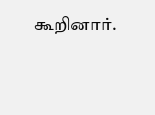கூறினார்.